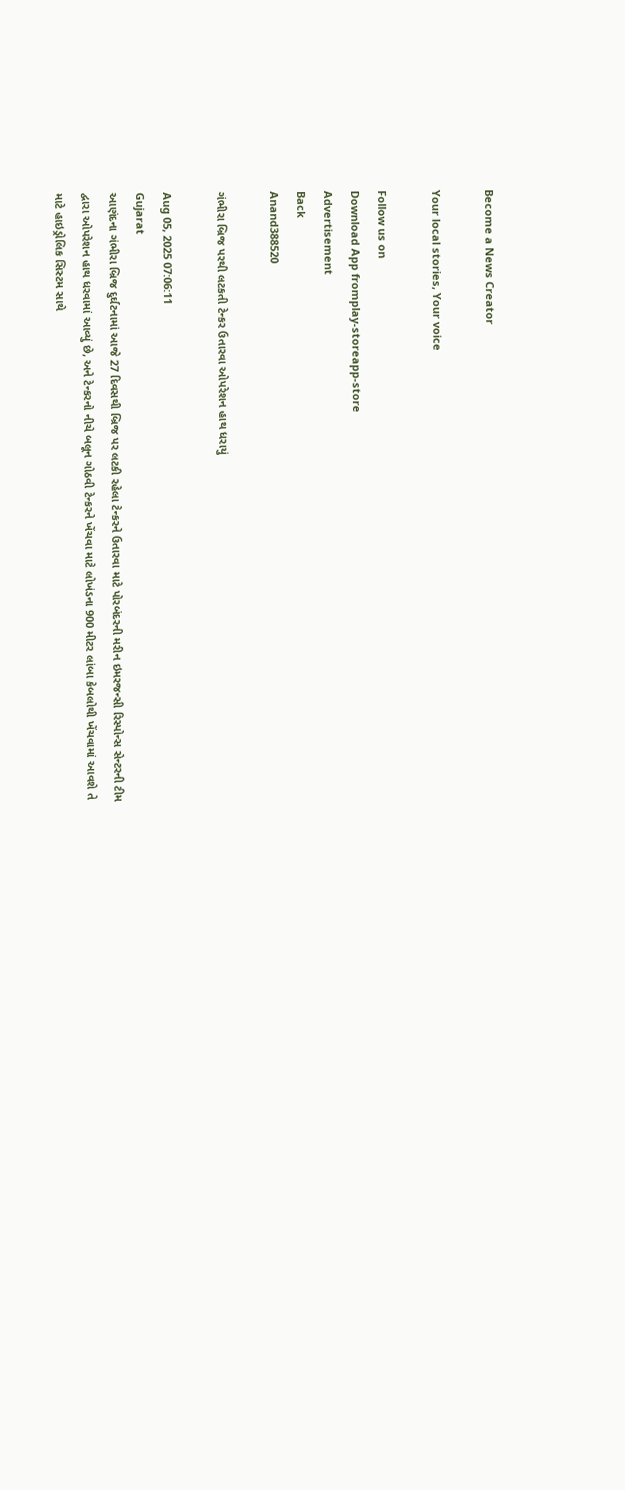Become a News Creator

Your local stories, Your voice

Follow us on
Download App fromplay-storeapp-store
Advertisement
Back
Anand388520

ગંભીરા બ્રિજ પરથી લટકતી ટેન્કર ઉતારવા ઓપરેશન હાથ ધરાયું

Aug 05, 2025 07:06:11
Gujarat
આણંદના ગંભીરા બ્રિજ દુર્ઘટનામાં આજે 27 દિવસથી બ્રિજ પર લટકી રહેલા ટેન્કરને ઉતારવા માટે પોરબંદરની મરીન ઇમરજન્સી રિસ્પોન્સ સેન્ટરની ટીમ દ્વારા ઓપરેશન હાથ ધરવામાં આવ્યું છે, અને ટેન્કરનો નીચે બલૂન ગોઠવી ટેન્કરને ખેંચવા માટે લોખંડના 900 મીટર લાંબા કેબલોથી ખેંચવામાં આવશે તે માટે હાઇડ્રોલિક સિસ્ટમ સાથે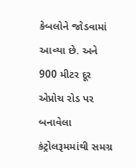કેબલોને જોડવામાં આવ્યા છે. અને 900 મીટર દૂર એપ્રોચ રોડ પર બનાવેલા કંટ્રોલરૂમમાંથી સમગ્ર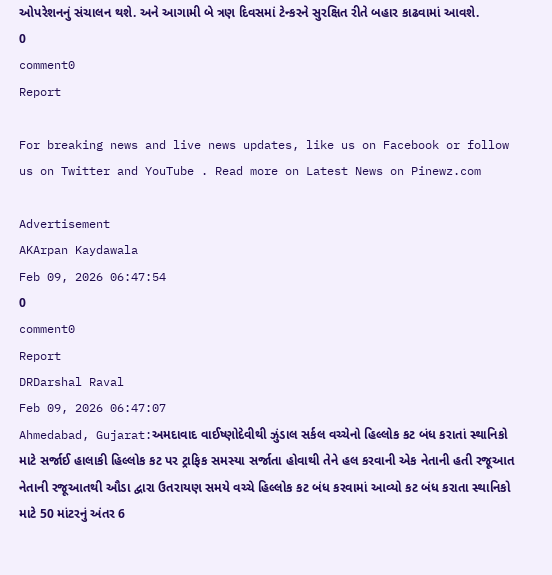ઓપરેશનનું સંચાલન થશે. અને આગામી બે ત્રણ દિવસમાં ટેન્કરને સુરક્ષિત રીતે બહાર કાઢવામાં આવશે.
0
comment0
Report

For breaking news and live news updates, like us on Facebook or follow us on Twitter and YouTube . Read more on Latest News on Pinewz.com

Advertisement
AKArpan Kaydawala
Feb 09, 2026 06:47:54
0
comment0
Report
DRDarshal Raval
Feb 09, 2026 06:47:07
Ahmedabad, Gujarat:અમદાવાદ વાઈષ્ણોદેવીથી ઝુંડાલ સર્કલ વચ્ચેનો હિલ્લોક કટ બંધ કરાતાં સ્થાનિકો માટે સર્જાઈ હાલાકી હિલ્લોક કટ પર ટ્રાફિક સમસ્યા સર્જાતા હોવાથી તેને હલ કરવાની એક નેતાની હતી રજૂઆત નેતાની રજૂઆતથી ઔડા દ્વારા ઉતરાયણ સમયે વચ્ચે હિલ્લોક કટ બંધ કરવામાં આવ્યો કટ બંધ કરાતા સ્થાનિકો માટે 50 માંટરનું અંતર 6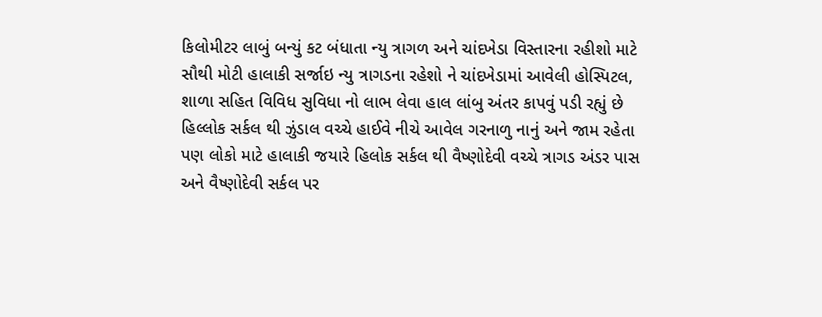કિલોમીટર લાબું બન્યું કટ બંધાતા ન્યુ ત્રાગળ અને ચાંદખેડા વિસ્તારના રહીશો માટે સૌથી મોટી હાલાકી સર્જાઇ ન્યુ ત્રાગડના રહેશો ને ચાંદખેડામાં આવેલી હોસ્પિટલ, શાળા સહિત વિવિધ સુવિધા નો લાભ લેવા હાલ લાંબુ અંતર કાપવું પડી રહ્યું છે હિલ્લોક સર્કલ થી ઝુંડાલ વચ્ચે હાઈવે નીચે આવેલ ગરનાળુ નાનું અને જામ રહેતા પણ લોકો માટે હાલાકી જયારે હિલોક સર્કલ થી વૈષ્ણોદેવી વચ્ચે ત્રાગડ અંડર પાસ અને વૈષ્ણોદેવી સર્કલ પર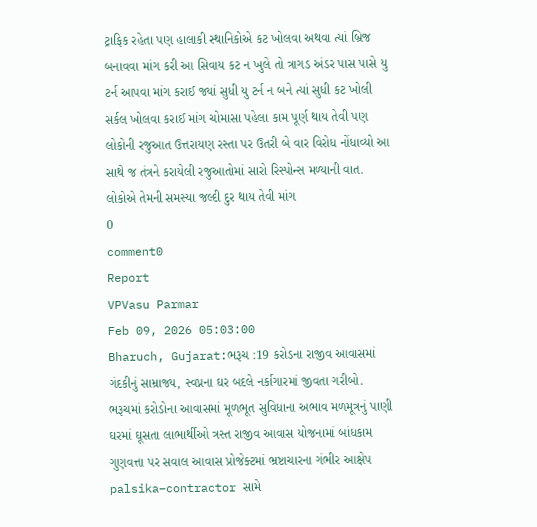ટ્રાફિક રહેતા પણ હાલાકી સ્થાનિકોએ કટ ખોલવા અથવા ત્યાં બ્રિજ બનાવવા માંગ કરી આ સિવાય કટ ન ખુલે તો ત્રાગડ અંડર પાસ પાસે યુ ટર્ન આપવા માંગ કરાઈ જ્યાં સુધી યુ ટર્ન ન બને ત્યાં સુધી કટ ખોલી સર્કલ ખોલવા કરાઈ માંગ ચોમાસા પહેલા કામ પૂર્ણ થાય તેવી પણ લોકોની રજુઆત ઉત્તરાયણ રસ્તા પર ઉતરી બે વાર વિરોધ નોંધાવ્યો આ સાથે જ તંત્રને કરાયેલી રજુઆતોમાં સારો રિસ્પોન્સ મળ્યાની વાત. લોકોએ તેમની સમસ્યા જલ્દી દુર થાય તેવી માંગ
0
comment0
Report
VPVasu Parmar
Feb 09, 2026 05:03:00
Bharuch, Gujarat:ભરૂચ :19 કરોડના રાજીવ આવાસમાં ગંદકીનું સામ્રાજ્ય, સ્વપ્નના ઘર બદલે નર્કાગારમાં જીવતા ગરીબો. ભરૂચમાં કરોડોના આવાસમાં મૂળભૂત સુવિધાના અભાવ મળમૂત્રનું પાણી ઘરમાં ઘૂસતા લાભાર્થીઓ ત્રસ્ત રાજીવ આવાસ યોજનામાં બાંધકામ ગુણવત્તા પર સવાલ આવાસ પ્રોજેક્ટમાં ભ્રષ્ટાચારના ગંભીર આક્ષેપ palsika–contractor સામે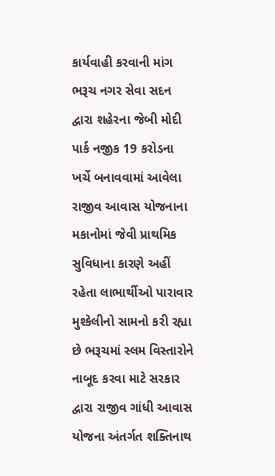કાર્યવાહી કરવાની માંગ ભરૂચ નગર સેવા સદન દ્વારા શહેરના જેબી મોદી પાર્ક નજીક 19 કરોડના ખર્ચે બનાવવામાં આવેલા રાજીવ આવાસ યોજનાના મકાનોમાં જેવી પ્રાથમિક સુવિધાના કારણે અહીં રહેતા લાભાર્થીઓ પારાવાર મુશ્કેલીનો સામનો કરી રહ્યા છે ભરૂચમાં સ્લમ વિસ્તારોને નાબૂદ કરવા માટે સરકાર દ્વારા રાજીવ ગાંધી આવાસ યોજના અંતર્ગત શક્તિનાથ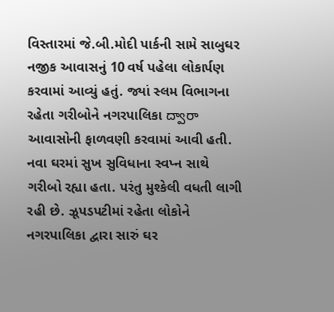વિસ્તારમાં જે.બી.મોદી પાર્કની સામે સાબુઘર નજીક આવાસનું 10 વર્ષ પહેલા લોકાર્પણ કરવામાં આવ્યું હતું. જ્યાં સ્લમ વિભાગના રહેતા ગરીબોને નગરપાલિકા ద్వారా આવાસોની ફાળવણી કરવામાં આવી હતી. નવા ઘરમાં સુખ સુવિધાના સ્વપ્ન સાથે ગરીબો રહ્યા હતા. પરંતુ મુશ્કેલી વધતી લાગી રહી છે. ઝૂપડપટીમાં રહેતા લોકોને નગરપાલિકા દ્વારા સારું ઘર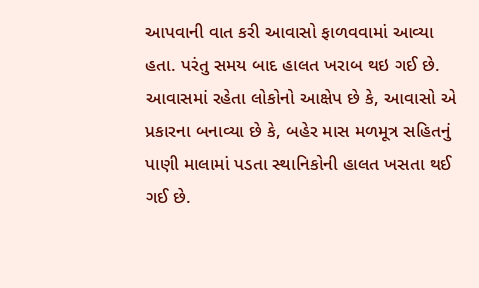આપવાની વાત કરી આવાસો ફાળવવામાં આવ્યા હતા. પરંતુ સમય બાદ હાલત ખરાબ થઇ ગઈ છે. આવાસમાં રહેતા લોકોનો આક્ષેપ છે કે, આવાસો એ પ્રકારના બનાવ્યા છે કે, બહેર માસ મળમૂત્ર સહિતનું પાણી માલામાં પડતા સ્થાનિકોની હાલત ખસતા થઈ ગઈ છે.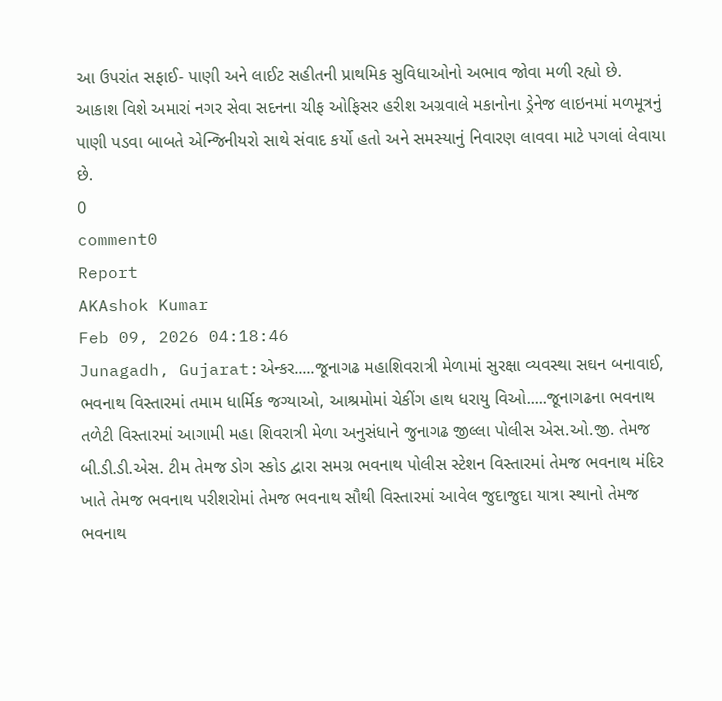આ ઉપરાંત સફાઈ- પાણી અને લાઈટ સહીતની પ્રાથમિક સુવિધાઓનો અભાવ જોવા મળી રહ્યો છે. આકાશ વિશે અમારાં નગર સેવા સદનના ચીફ ઓફિસર હરીશ અગ્રવાલે મકાનોના ડ્રેનેજ લાઇનમાં મળમૂત્રનું પાણી પડવા બાબતે એન્જિનીયરો સાથે સંવાદ કર્યો હતો અને સમસ્યાનું નિવારણ લાવવા માટે પગલાં લેવાયા છે.
0
comment0
Report
AKAshok Kumar
Feb 09, 2026 04:18:46
Junagadh, Gujarat:એન્કર.....જૂનાગઢ મહાશિવરાત્રી મેળામાં સુરક્ષા વ્યવસ્થા સઘન બનાવાઈ, ભવનાથ વિસ્તારમાં તમામ ધાર્મિક જગ્યાઓ, આશ્રમોમાં ચેકીંગ હાથ ધરાયુ વિઓ.....જૂનાગઢના ભવનાથ તળેટી વિસ્તારમાં આગામી મહા શિવરાત્રી મેળા અનુસંધાને જુનાગઢ જીલ્લા પોલીસ એસ.ઓ.જી. તેમજ બી.ડી.ડી.એસ. ટીમ તેમજ ડોગ સ્કોડ દ્વારા સમગ્ર ભવનાથ પોલીસ સ્ટેશન વિસ્તારમાં તેમજ ભવનાથ મંદિર ખાતે તેમજ ભવનાથ પરીશરોમાં તેમજ ભવનાથ સૌથી વિસ્તારમાં આવેલ જુદાજુદા યાત્રા સ્થાનો તેમજ ભવનાથ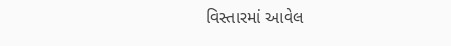વિસ્તારમાં આવેલ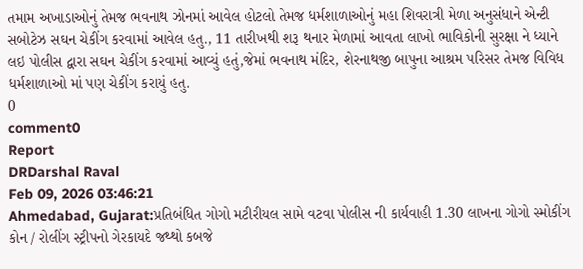તમામ અખાડાઓનું તેમજ ભવનાથ ઝોનમાં આવેલ હોટલો તેમજ ધર્મશાળાઓનું મહા શિવરાત્રી મેળા અનુસંધાને એન્ટી સબોટેઝ સઘન ચેકીંગ કરવામાં આવેલ હતુ., 11 તારીખથી શરૂ થનાર મેળામાં આવતા લાખો ભાવિકોની સુરક્ષા ને ધ્યાને લઇ પોલીસ દ્વારા સઘન ચેકીંગ કરવામાં આવ્યું હતું,જેમાં ભવનાથ મંદિર, શેરનાથજી બાપુના આશ્રમ પરિસર તેમજ વિવિધ ધર્મશાળાઓ માં પણ ચેકીંગ કરાયું હતુ.
0
comment0
Report
DRDarshal Raval
Feb 09, 2026 03:46:21
Ahmedabad, Gujarat:પ્રતિબંધિત ગોગો મટીરીયલ સામે વટવા પોલીસ ની કાર્યવાહી 1.30 લાખના ગોગો સ્મોકીંગ કોન / રોલીંગ સ્ટ્રીપનો ગેરકાયદે જથ્થો કબજે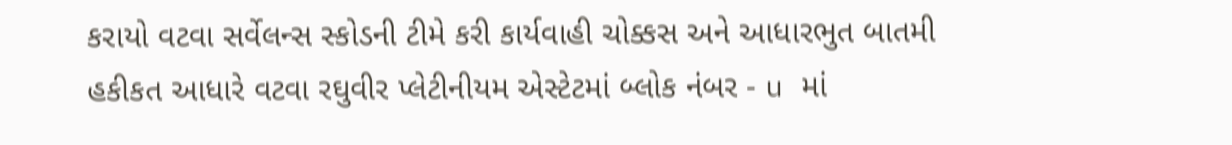કરાયો વટવા સર્વેલન્સ સ્કોડની ટીમે કરી કાર્યવાહી ચોક્કસ અને આધારભુત બાતમી હકીકત આધારે વટવા રઘુવીર પ્લેટીનીયમ એસ્ટેટમાં બ્લોક નંબર - u માં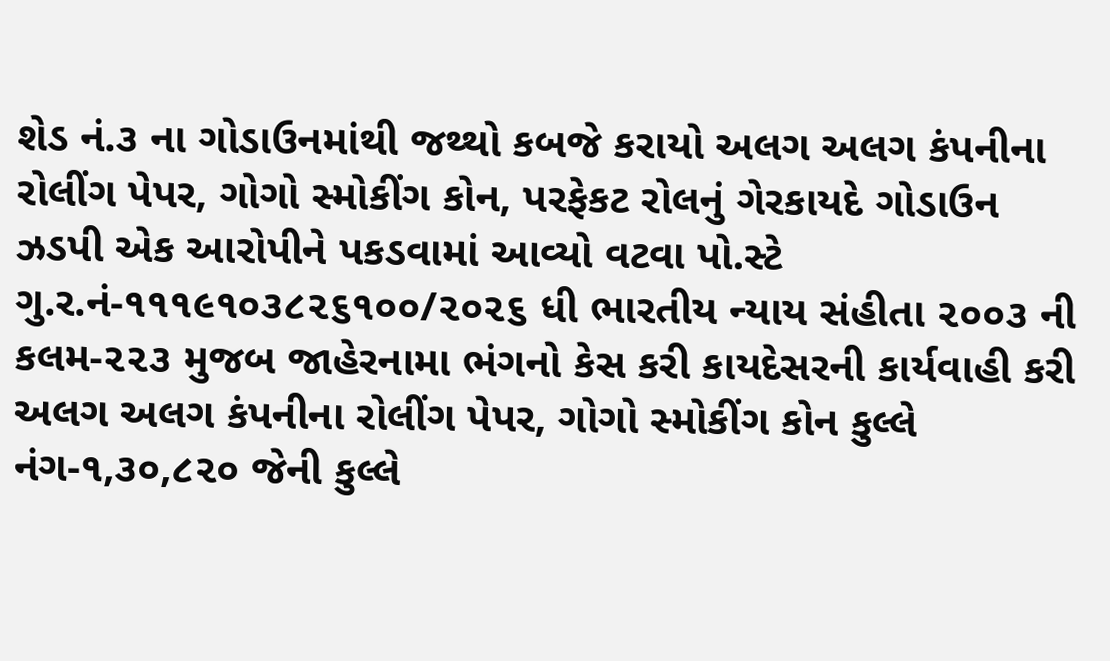શેડ નં.૩ ના ગોડાઉનમાંથી જથ્થો કબજે કરાયો અલગ અલગ કંપનીના રોલીંગ પેપર, ગોગો સ્મોકીંગ કોન, પરફેકટ રોલનું ગેરકાયદે ગોડાઉન ઝડપી એક આરોપીને પકડવામાં આવ્યો વટવા પો.સ્ટે ગુ.ર.નં-૧૧૧૯૧૦૩૮૨૬૧૦૦/૨૦૨૬ ધી ભારતીય ન્યાય સંહીતા ૨૦૦૩ ની કલમ-૨૨૩ મુજબ જાહેરનામા ભંગનો કેસ કરી કાયદેસરની કાર્યવાહી કરી અલગ અલગ કંપનીના રોલીંગ પેપર, ગોગો સ્મોકીંગ કોન કુલ્લે નંગ-૧,૩૦,૮૨૦ જેની કુલ્લે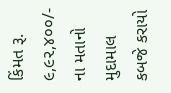કિંમત રૂ. ૯,૯૨,૪૦૦/- ના મતાનો મુદામાલ કબજે કરાયો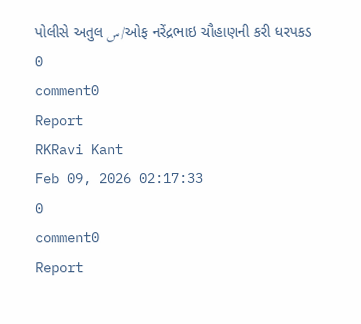પોલીસે અતુલ س/ઓફ નરેંદ્રભાઇ ચૌહાણની કરી ધરપકડ
0
comment0
Report
RKRavi Kant
Feb 09, 2026 02:17:33
0
comment0
Report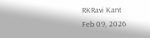RKRavi Kant
Feb 09, 2026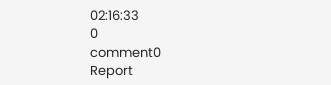02:16:33
0
comment0
Report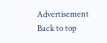Advertisement
Back to top